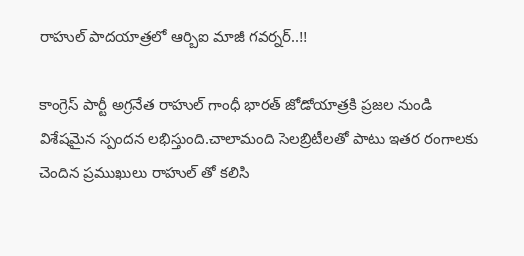రాహుల్ పాదయాత్రలో ఆర్బిఐ మాజీ గవర్నర్..!!

కాంగ్రెస్ పార్టీ అగ్రనేత రాహుల్ గాంధీ భారత్ జోడోయాత్రకి ప్రజల నుండి విశేషమైన స్పందన లభిస్తుంది.చాలామంది సెలబ్రిటీలతో పాటు ఇతర రంగాలకు చెందిన ప్రముఖులు రాహుల్ తో కలిసి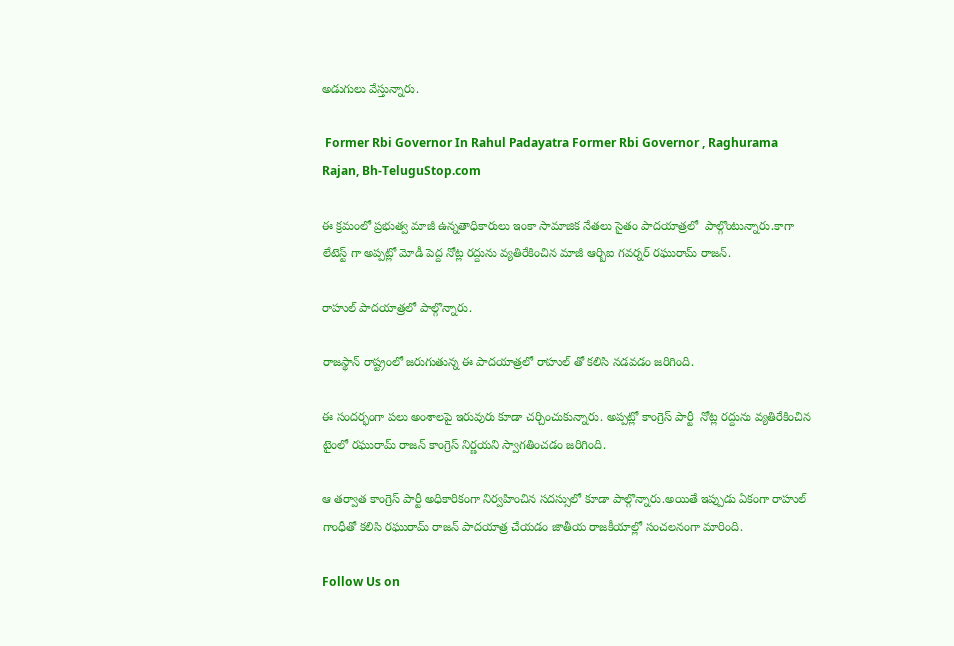అడుగులు వేస్తున్నారు.

 Former Rbi Governor In Rahul Padayatra Former Rbi Governor , Raghurama Rajan, Bh-TeluguStop.com

ఈ క్రమంలో ప్రభుత్వ మాజీ ఉన్నతాధికారులు ఇంకా సామాజిక నేతలు సైతం పాదయాత్రలో  పాల్గొంటున్నారు.కాగా లేటెస్ట్ గా అప్పట్లో మోడీ పెద్ద నోట్ల రద్దును వ్యతిరేకించిన మాజీ ఆర్బిఐ గవర్నర్ రఘురామ్ రాజన్.

రాహుల్ పాదయాత్రలో పాల్గొన్నారు.

రాజస్థాన్ రాష్ట్రంలో జరుగుతున్న ఈ పాదయాత్రలో రాహుల్ తో కలిసి నడవడం జరిగింది.

ఈ సందర్భంగా పలు అంశాలపై ఇరువురు కూడా చర్చించుకున్నారు. అప్పట్లో కాంగ్రెస్ పార్టీ  నోట్ల రద్దును వ్యతిరేకించిన టైంలో రఘురామ్ రాజన్ కాంగ్రెస్ నిర్ణయని స్వాగతించడం జరిగింది.

ఆ తర్వాత కాంగ్రెస్ పార్టీ అధికారికంగా నిర్వహించిన సదస్సులో కూడా పాల్గొన్నారు.అయితే ఇప్పుడు ఏకంగా రాహుల్ గాంధీతో కలిసి రఘురామ్ రాజన్ పాదయాత్ర చేయడం జాతీయ రాజకీయాల్లో సంచలనంగా మారింది.

Follow Us on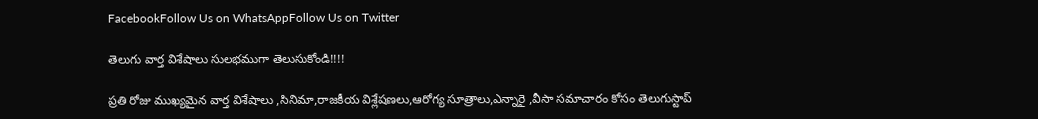FacebookFollow Us on WhatsAppFollow Us on Twitter

తెలుగు వార్త విశేషాలు సులభముగా తెలుసుకోండి!!!!

ప్రతి రోజు ముఖ్యమైన వార్త విశేషాలు ,సినిమా,రాజకీయ విశ్లేషణలు,ఆరోగ్య సూత్రాలు,ఎన్నారై ,వీసా సమాచారం కోసం తెలుగుస్టాప్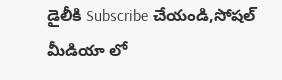డైలీకి Subscribe చేయండి,సోషల్ మీడియా లో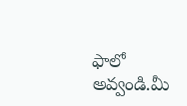ఫాలో అవ్వండి.మీ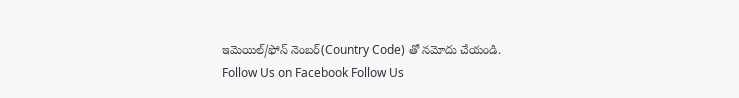ఇమెయిల్/ఫోన్ నెంబర్(Country Code) తో నమోదు చేయండి.
Follow Us on Facebook Follow Us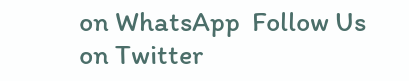on WhatsApp  Follow Us on Twitter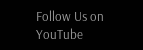Follow Us on YouTube